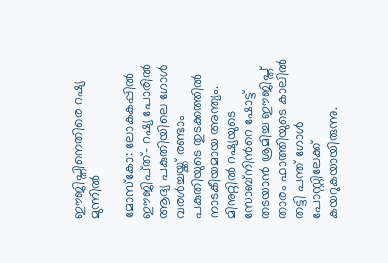ഈജിപ്തിനെതിരെ റഷ്യ മുന്നില്‍

മോസ്‌കോ: ലോകകപ്പില്‍ ഈജിപ്‌ത്- റഷ്യ പോരില്‍ ആദ്യ പകുതിയിലെ ഗോള്‍ വരള്‍ച്ചയ്ക്ക് രണ്ടാം പകുതിയുടെ തുടക്കത്തില്‍ നാടകീയമായ അന്ത്യം. മിനുറ്റില്‍ റഷ്യയുടെ സോബ്‌നിന്‍റെ ഷോട്ട് തടയാന്‍ ശ്രമിച്ച ഈജിപ്ത് താരം ഫാത്തിയുടെ കാലില്‍ തട്ടി പന്ത് ഗോള്‍ പോസ്റ്റിലേക്ക് കയറുകയായിരുന്നു.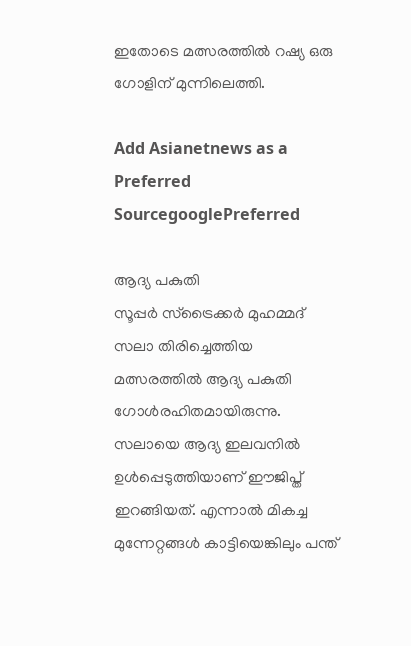ഇതോടെ മത്സരത്തില്‍ റഷ്യ ഒരു ഗോളിന് മുന്നിലെത്തി.

Add Asianetnews as a Preferred SourcegooglePreferred

ആദ്യ പകുതി
സൂപ്പര്‍ സ്‌ട്രൈക്കര്‍ മുഹമ്മദ് സലാ തിരിച്ചെത്തിയ മത്സരത്തില്‍ ആദ്യ പകുതി ഗോള്‍രഹിതമായിരുന്നു. സലായെ ആദ്യ ഇലവനില്‍ ഉള്‍പ്പെടുത്തിയാണ് ഈജിപ്ത് ഇറങ്ങിയത്. എന്നാല്‍ മികച്ച മുന്നേറ്റങ്ങള്‍ കാട്ടിയെങ്കിലും പന്ത്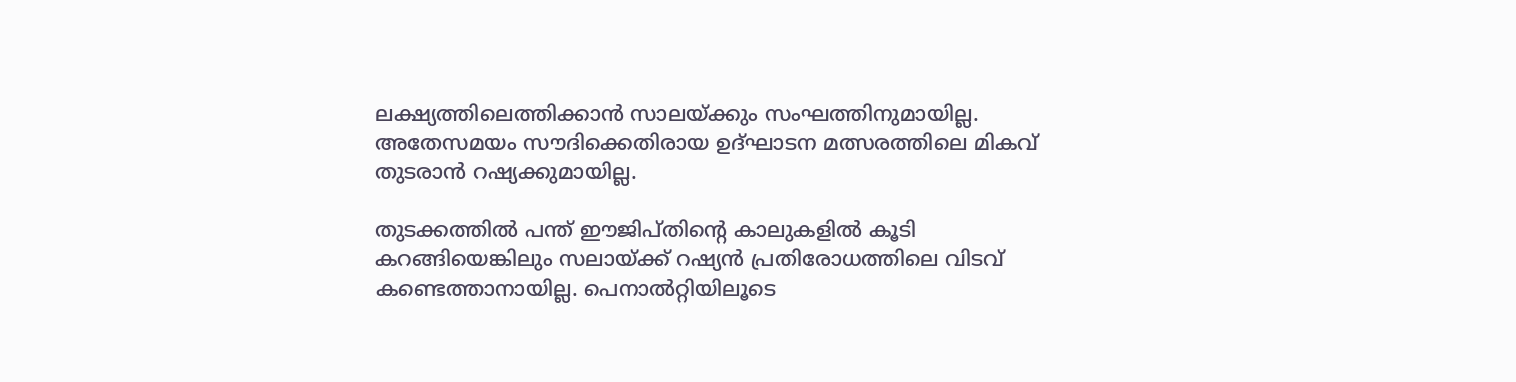ലക്ഷ്യത്തിലെത്തിക്കാന്‍ സാലയ്ക്കും സംഘത്തിനുമായില്ല. അതേസമയം സൗദിക്കെതിരായ ഉദ്ഘാടന മത്സരത്തിലെ മികവ് തുടരാന്‍ റഷ്യക്കുമായില്ല.

തുടക്കത്തില്‍ പന്ത് ഈജിപ്തിന്‍റെ കാലുകളില്‍ കൂടി കറങ്ങിയെങ്കിലും സലായ്ക്ക് റഷ്യന്‍ പ്രതിരോധത്തിലെ വിടവ് കണ്ടെത്താനായില്ല. പെനാല്‍റ്റിയിലൂടെ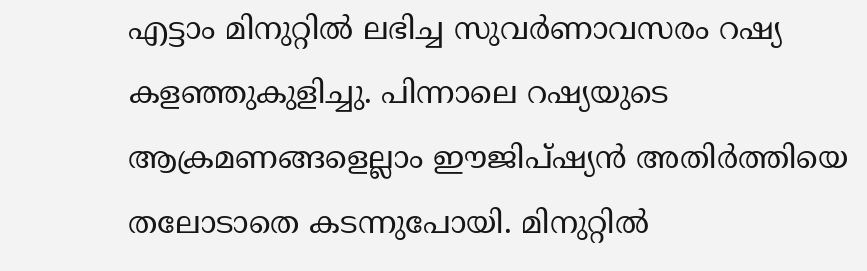എട്ടാം മിനുറ്റില്‍ ലഭിച്ച സുവര്‍ണാവസരം റഷ്യ കളഞ്ഞുകുളിച്ചു. പിന്നാലെ റഷ്യയുടെ ആക്രമണങ്ങളെല്ലാം ഈജിപ്ഷ്യന്‍ അതിര്‍ത്തിയെ തലോടാതെ കടന്നുപോയി. മിനുറ്റില്‍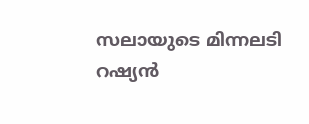സലായുടെ മിന്നലടി റഷ്യന്‍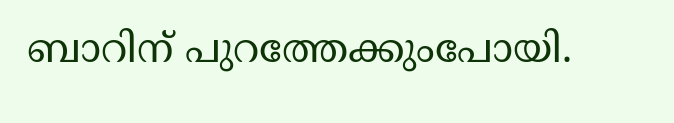ബാറിന് പുറത്തേക്കുംപോയി.